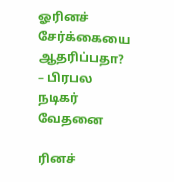ஓரினச் சேர்க்கையை ஆதரிப்பதா? – பிரபல நடிகர் வேதனை

ரினச்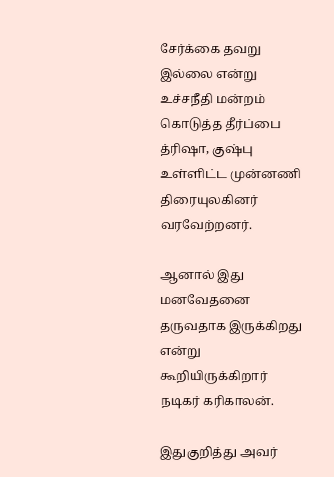சேர்க்கை தவறு இல்லை என்று உச்சநீதி மன்றம் கொடுத்த தீர்ப்பை த்ரிஷா, குஷ்பு உள்ளிட்ட முன்னணி திரையுலகினர் வரவேற்றனர்.

ஆனால் இது மனவேதனை தருவதாக இருக்கிறது என்று கூறியிருக்கிறார் நடிகர் கரிகாலன்.

இதுகுறித்து அவர்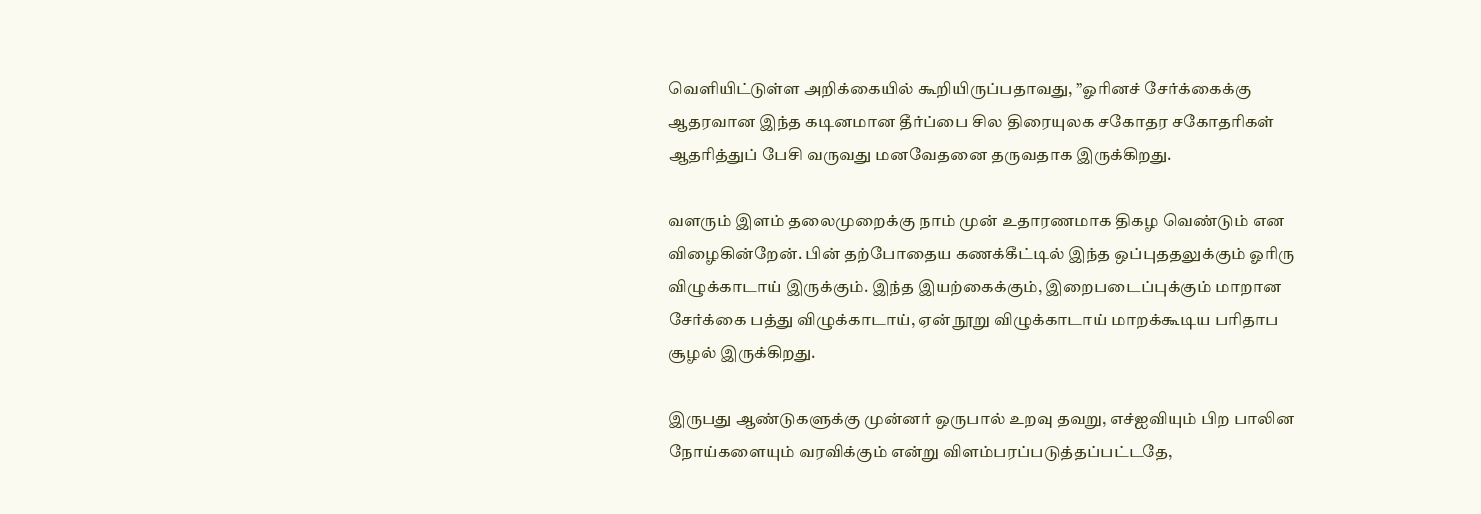வெளியிட்டுள்ள அறிக்கையில் கூறியிருப்பதாவது, ”ஓரினச் சேர்க்கைக்கு ஆதரவான இந்த கடினமான தீர்ப்பை சில திரையுலக சகோதர சகோதரிகள் ஆதரித்துப் பேசி வருவது மனவேதனை தருவதாக இருக்கிறது.

வளரும் இளம் தலைமுறைக்கு நாம் முன் உதாரணமாக திகழ வெண்டும் என விழைகின்றேன். பின் தற்போதைய கணக்கீட்டில் இந்த ஒப்புததலுக்கும் ஓரிரு விழுக்காடாய் இருக்கும். இந்த இயற்கைக்கும், இறைபடைப்புக்கும் மாறான சேர்க்கை பத்து விழுக்காடாய், ஏன் நூறு விழுக்காடாய் மாறக்கூடிய பரிதாப சூழல் இருக்கிறது.

இருபது ஆண்டுகளுக்கு முன்னர் ஒருபால் உறவு தவறு, எச்ஐவியும் பிற பாலின நோய்களையும் வரவிக்கும் என்று விளம்பரப்படுத்தப்பட்டதே,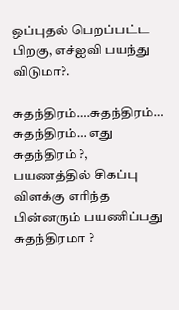ஒப்புதல் பெறப்பட்ட பிறகு, எச்ஐவி பயந்து விடுமா?.

சுதந்திரம்….சுதந்திரம்… சுதந்திரம்… எது சுதந்திரம் ?, பயணத்தில் சிகப்பு விளக்கு எரிந்த பின்னரும் பயணிப்பது சுதந்திரமா ?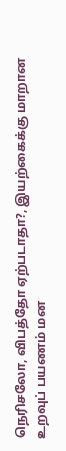நெரிசலோ, விபத்தோ ஏற்படாதா?, இயற்கைக்கு மாறான உறவுப் பயணம் மன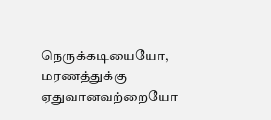நெருக்கடியையோ, மரணத்துக்கு ஏதுவானவற்றையோ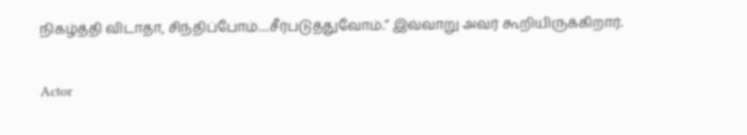நிகழ்த்தி விடாதா, சிந்திப்போம்…சீர்படுத்துவோம்.” இவ்வாறு அவர் கூறியிருக்கிறார்.

Actor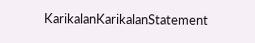KarikalanKarikalanStatement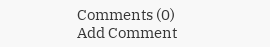Comments (0)
Add Comment